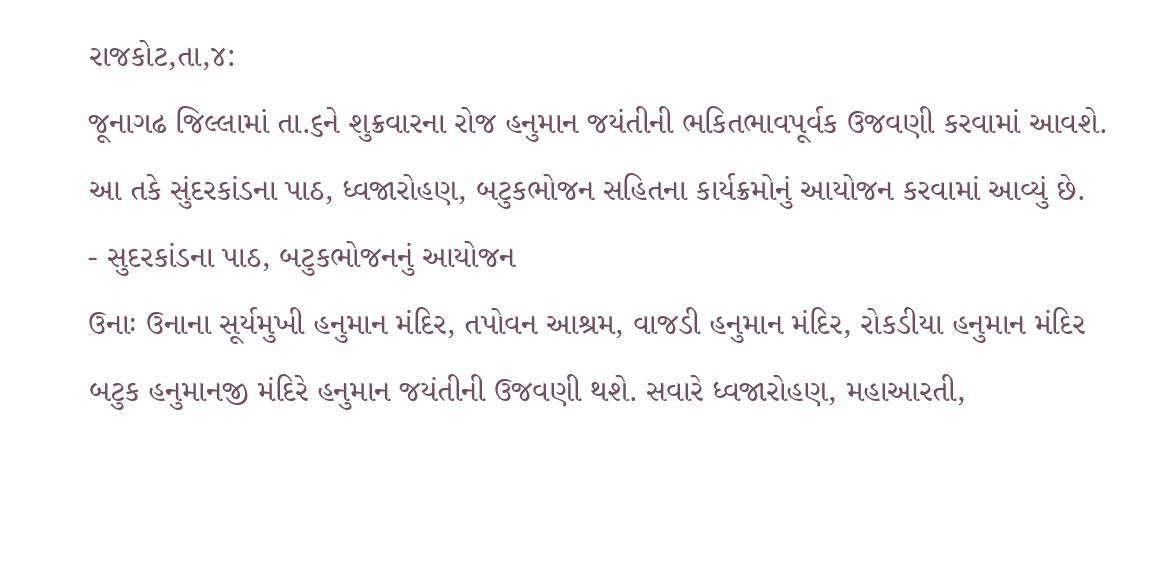રાજકોટ,તા,૪:
જૂનાગઢ જિલ્લામાં તા.૬ને શુક્રવારના રોજ હનુમાન જયંતીની ભકિતભાવપૂર્વક ઉજવણી કરવામાં આવશે. આ તકે સુંદરકાંડના પાઠ, ધ્વજારોહણ, બટુકભોજન સહિતના કાર્યક્રમોનું આયોજન કરવામાં આવ્યું છે.
- સુદરકાંડના પાઠ, બટુકભોજનનું આયોજન
ઉનાઃ ઉનાના સૂર્યમુખી હનુમાન મંદિર, તપોવન આશ્રમ, વાજડી હનુમાન મંદિર, રોકડીયા હનુમાન મંદિર બટુક હનુમાનજી મંદિરે હનુમાન જયંતીની ઉજવણી થશે. સવારે ધ્વજારોહણ, મહાઆરતી,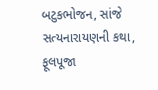બટુકભોજન, સાંજે સત્યનારાયણની કથા, ફૂલપૂજા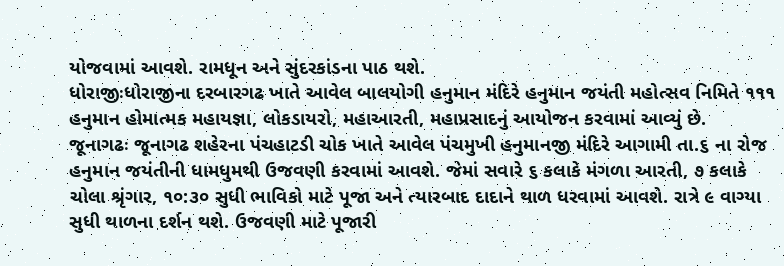યોજવામાં આવશે. રામધૂન અને સુંદરકાંડના પાઠ થશે.
ધોરાજીઃધોરાજીના દરબારગઢ ખાતે આવેલ બાલયોગી હનુમાન મંદિરે હનુમાન જયંતી મહોત્સવ નિમિતે ૧૧૧ હનુમાન હોમાત્મક મહાયજ્ઞા, લોકડાયરો, મહાઆરતી, મહાપ્રસાદનું આયોજન કરવામાં આવ્યું છે.
જૂનાગઢઃ જૂનાગઢ શહેરના પંચહાટડી ચોક ખાતે આવેલ પંચમુખી હનુમાનજી મંદિરે આગામી તા.૬ ના રોજ હનુમાન જયંતીની ધામધુમથી ઉજવણી કરવામાં આવશે. જેમાં સવારે ૬ કલાકે મંગળા આરતી, ૭ કલાકે ચોલા શ્રૃંગાર, ૧૦:૩૦ સુધી ભાવિકો માટે પૂજા અને ત્યારબાદ દાદાને થાળ ધરવામાં આવશે. રાત્રે ૯ વાગ્યા સુધી થાળના દર્શન થશે. ઉજવણી માટે પૂજારી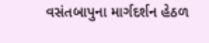વસંતબાપુના માર્ગદર્શન હેઠળ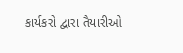કાર્યકરો દ્વારા તૈયારીઓ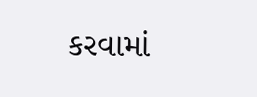કરવામાં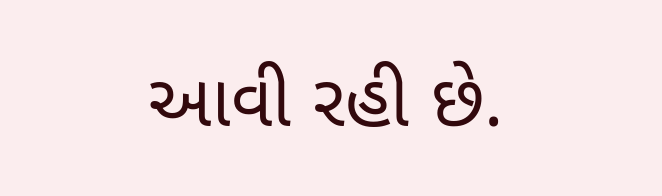આવી રહી છે.